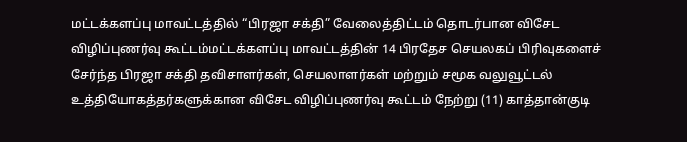மட்டக்களப்பு மாவட்டத்தில் “பிரஜா சக்தி” வேலைத்திட்டம் தொடர்பான விசேட விழிப்புணர்வு கூட்டம்மட்டக்களப்பு மாவட்டத்தின் 14 பிரதேச செயலகப் பிரிவுகளைச் சேர்ந்த பிரஜா சக்தி தவிசாளர்கள், செயலாளர்கள் மற்றும் சமூக வலுவூட்டல் உத்தியோகத்தர்களுக்கான விசேட விழிப்புணர்வு கூட்டம் நேற்று (11) காத்தான்குடி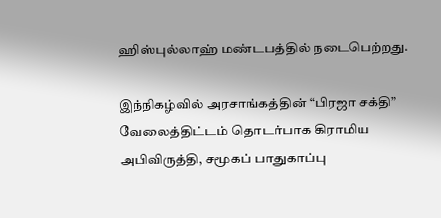ஹிஸ்புல்லாஹ் மண்டபத்தில் நடைபெற்றது.

இந்நிகழ்வில் அரசாங்கத்தின் “பிரஜா சக்தி” வேலைத்திட்டம் தொடர்பாக கிராமிய அபிவிருத்தி, சமூகப் பாதுகாப்பு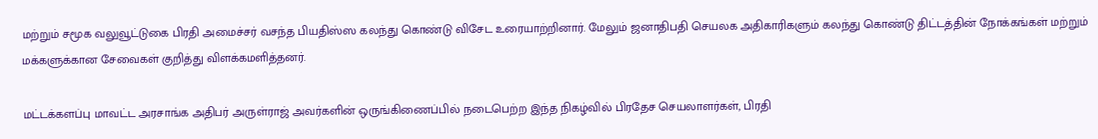மற்றும் சமூக வலுவூட்டுகை பிரதி அமைச்சர் வசந்த பியதிஸ்ஸ கலந்து கொண்டு விசேட உரையாற்றினார். மேலும் ஜனாதிபதி செயலக அதிகாரிகளும் கலந்து கொண்டு திட்டத்தின் நோக்கங்கள் மற்றும் மக்களுக்கான சேவைகள் குறித்து விளக்கமளித்தனர்.

மட்டக்களப்பு மாவட்ட அரசாங்க அதிபர் அருள்ராஜ் அவர்களின் ஒருங்கிணைப்பில் நடைபெற்ற இந்த நிகழ்வில் பிரதேச செயலாளர்கள், பிரதி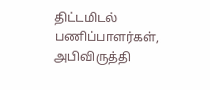திட்டமிடல் பணிப்பாளர்கள், அபிவிருத்தி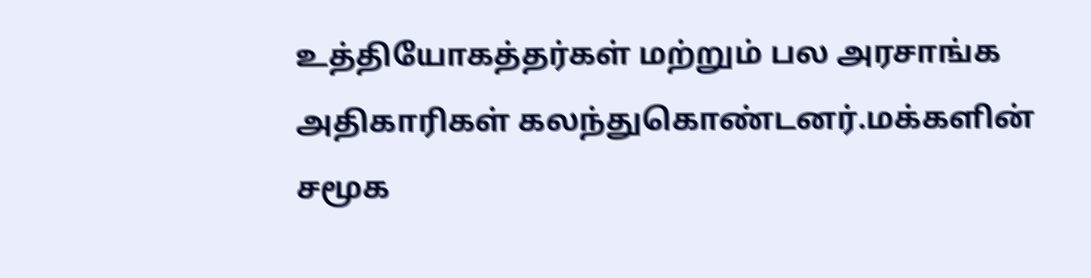உத்தியோகத்தர்கள் மற்றும் பல அரசாங்க அதிகாரிகள் கலந்துகொண்டனர்.மக்களின் சமூக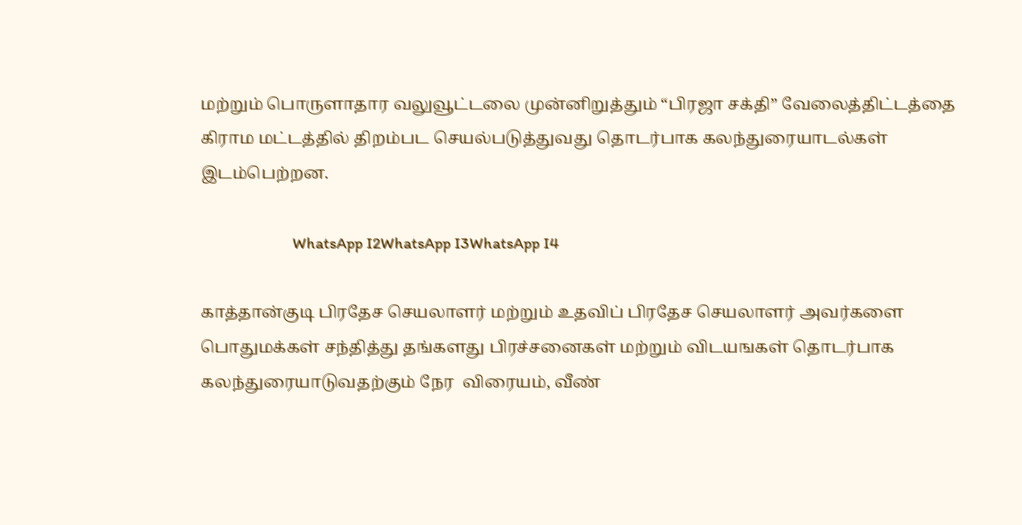மற்றும் பொருளாதார வலுவூட்டலை முன்னிறுத்தும் “பிரஜா சக்தி” வேலைத்திட்டத்தை கிராம மட்டத்தில் திறம்பட செயல்படுத்துவது தொடர்பாக கலந்துரையாடல்கள் இடம்பெற்றன.

                       WhatsApp I2WhatsApp I3WhatsApp I4

காத்தான்குடி பிரதேச செயலாளர் மற்றும் உதவிப் பிரதேச செயலாளர் அவர்களை பொதுமக்கள் சந்தித்து தங்களது பிரச்சனைகள் மற்றும் விடயஙகள் தொடர்பாக கலந்துரையாடுவதற்கும் நேர  விரையம், வீண்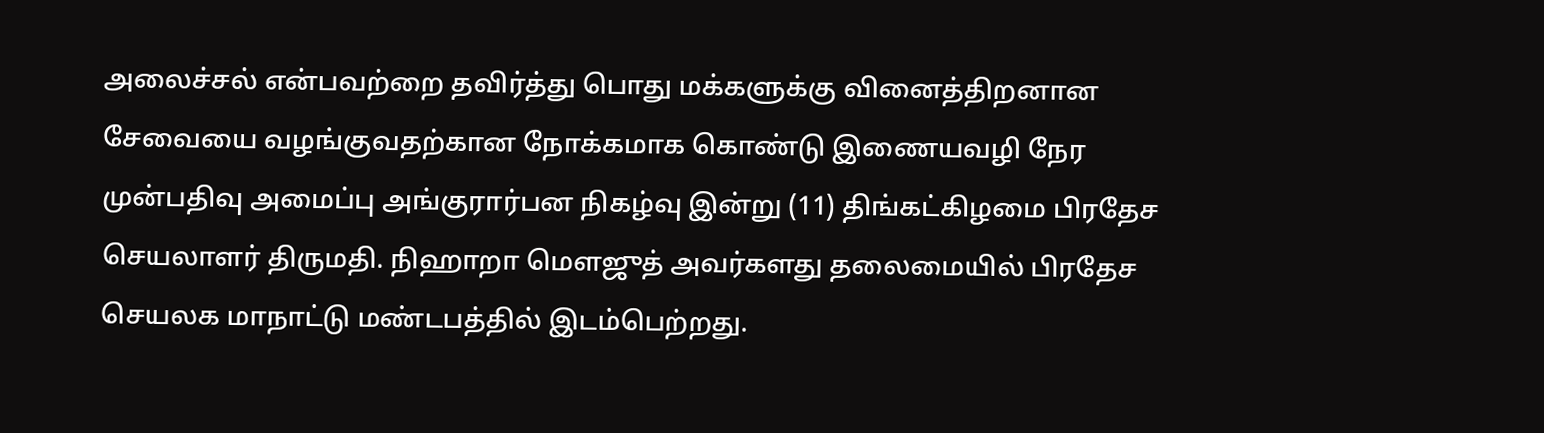அலைச்சல் என்பவற்றை தவிர்த்து பொது மக்களுக்கு வினைத்திறனான சேவையை வழங்குவதற்கான நோக்கமாக கொண்டு இணையவழி நேர முன்பதிவு அமைப்பு அங்குரார்பன நிகழ்வு இன்று (11) திங்கட்கிழமை பிரதேச செயலாளர் திருமதி. நிஹாறா மௌஜுத் அவர்களது தலைமையில் பிரதேச செயலக மாநாட்டு மண்டபத்தில் இடம்பெற்றது.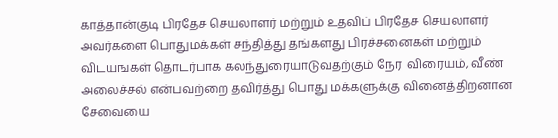காத்தான்குடி பிரதேச செயலாளர் மற்றும் உதவிப் பிரதேச செயலாளர் அவர்களை பொதுமக்கள் சந்தித்து தங்களது பிரச்சனைகள் மற்றும் விடயஙகள் தொடர்பாக கலந்துரையாடுவதற்கும் நேர  விரையம், வீண் அலைச்சல் என்பவற்றை தவிர்த்து பொது மக்களுக்கு வினைத்திறனான சேவையை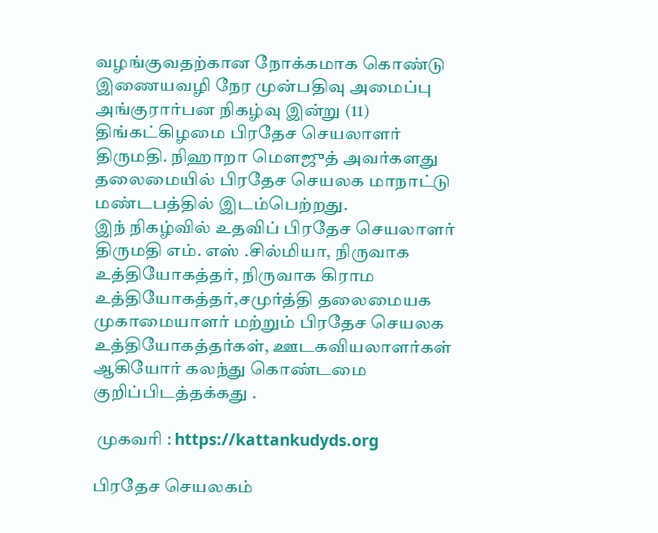வழங்குவதற்கான நோக்கமாக கொண்டு இணையவழி நேர முன்பதிவு அமைப்பு அங்குரார்பன நிகழ்வு இன்று (11) திங்கட்கிழமை பிரதேச செயலாளர் திருமதி. நிஹாறா மௌஜுத் அவர்களது தலைமையில் பிரதேச செயலக மாநாட்டு மண்டபத்தில் இடம்பெற்றது.
இந் நிகழ்வில் உதவிப் பிரதேச செயலாளர் திருமதி எம். எஸ் .சில்மியா, நிருவாக உத்தியோகத்தர், நிருவாக கிராம உத்தியோகத்தர்,சமுர்த்தி தலைமையக முகாமையாளர் மற்றும் பிரதேச செயலக உத்தியோகத்தர்கள், ஊடகவியலாளர்கள் ஆகியோர் கலந்து கொண்டமை குறிப்பிடத்தக்கது .

 முகவரி : https://kattankudyds.org

பிரதேச செயலகம்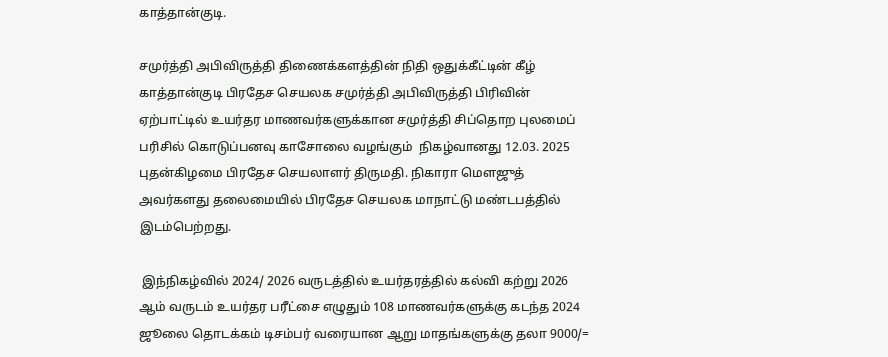காத்தான்குடி.

சமுர்த்தி அபிவிருத்தி திணைக்களத்தின் நிதி ஒதுக்கீட்டின் கீழ் காத்தான்குடி பிரதேச செயலக சமுர்த்தி அபிவிருத்தி பிரிவின் ஏற்பாட்டில் உயர்தர மாணவர்களுக்கான சமுர்த்தி சிப்தொற புலமைப் பரிசில் கொடுப்பனவு காசோலை வழங்கும்  நிகழ்வானது 12.03. 2025 புதன்கிழமை பிரதேச செயலாளர் திருமதி. நிகாரா மௌஜுத்  அவர்களது தலைமையில் பிரதேச செயலக மாநாட்டு மண்டபத்தில் இடம்பெற்றது.

 இந்நிகழ்வில் 2024/ 2026 வருடத்தில் உயர்தரத்தில் கல்வி கற்று 2026 ஆம் வருடம் உயர்தர பரீட்சை எழுதும் 108 மாணவர்களுக்கு கடந்த 2024 ஜூலை தொடக்கம் டிசம்பர் வரையான ஆறு மாதங்களுக்கு தலா 9000/=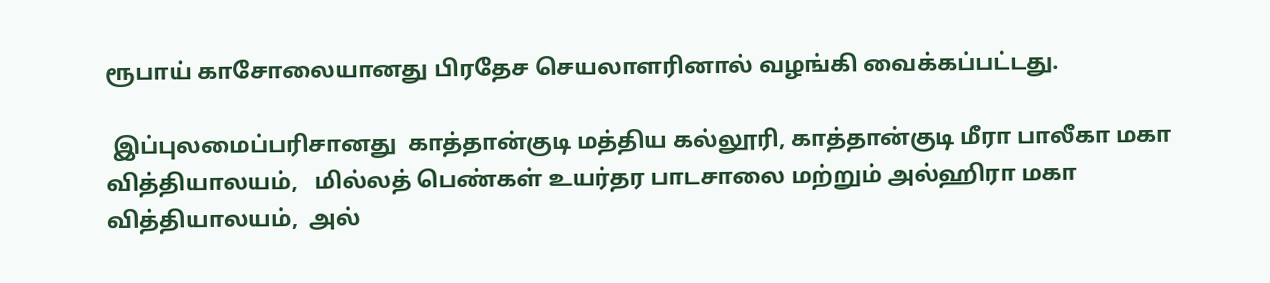ரூபாய் காசோலையானது பிரதேச செயலாளரினால் வழங்கி வைக்கப்பட்டது.

 இப்புலமைப்பரிசானது  காத்தான்குடி மத்திய கல்லூரி, காத்தான்குடி மீரா பாலீகா மகா வித்தியாலயம்,   மில்லத் பெண்கள் உயர்தர பாடசாலை மற்றும் அல்ஹிரா மகா வித்தியாலயம்,  அல்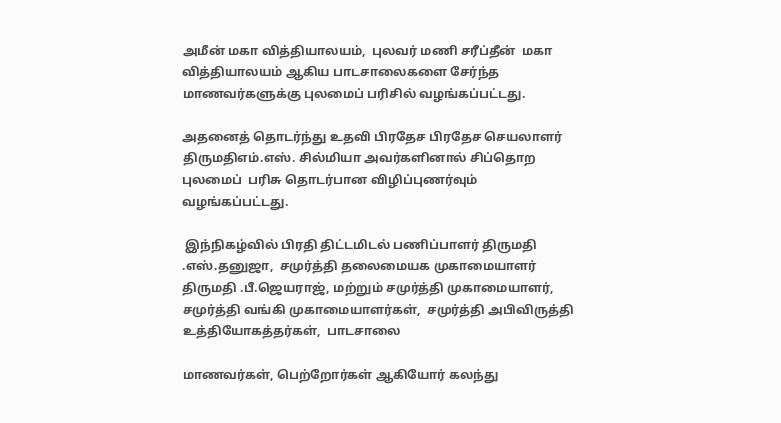அமீன் மகா வித்தியாலயம்,  புலவர் மணி சரீப்தீன்  மகா வித்தியாலயம் ஆகிய பாடசாலைகளை சேர்ந்த  மாணவர்களுக்கு புலமைப் பரிசில் வழங்கப்பட்டது.

அதனைத் தொடர்ந்து உதவி பிரதேச பிரதேச செயலாளர் திருமதிஎம்.எஸ். சில்மியா அவர்களினால் சிப்தொற புலமைப்  பரிசு தொடர்பான விழிப்புணர்வும் வழங்கப்பட்டது.

 இந்நிகழ்வில் பிரதி திட்டமிடல் பணிப்பாளர் திருமதி .எஸ்.தனுஜா,  சமுர்த்தி தலைமையக முகாமையாளர் திருமதி .பீ.ஜெயராஜ், மற்றும் சமுர்த்தி முகாமையாளர், சமுர்த்தி வங்கி முகாமையாளர்கள்,  சமுர்த்தி அபிவிருத்தி உத்தியோகத்தர்கள்,  பாடசாலை

மாணவர்கள், பெற்றோர்கள் ஆகியோர் கலந்து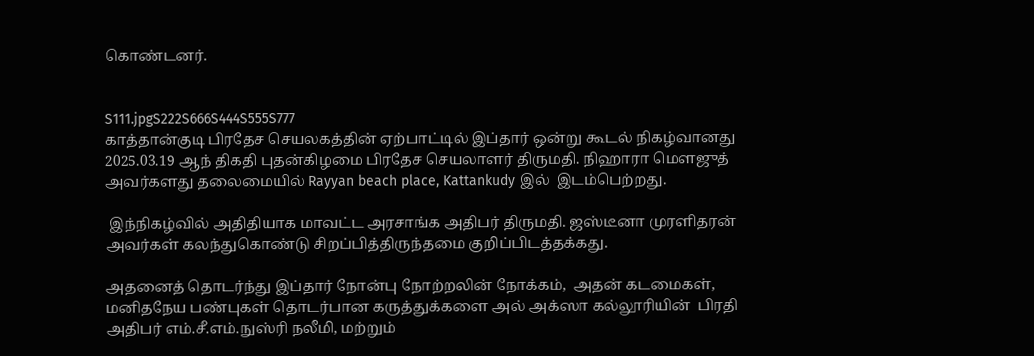கொண்டனர்.


S111.jpgS222S666S444S555S777
காத்தான்குடி பிரதேச செயலகத்தின் ஏற்பாட்டில் இப்தார் ஒன்று கூடல் நிகழ்வானது  2025.03.19 ஆந் திகதி புதன்கிழமை பிரதேச செயலாளர் திருமதி. நிஹாரா மௌஜுத் அவர்களது தலைமையில் Rayyan beach place, Kattankudy இல்  இடம்பெற்றது.

 இந்நிகழ்வில் அதிதியாக மாவட்ட அரசாங்க அதிபர் திருமதி. ஜஸ்டீனா முரளிதரன் அவர்கள் கலந்துகொண்டு சிறப்பித்திருந்தமை குறிப்பிடத்தக்கது.

அதனைத் தொடர்ந்து இப்தார் நோன்பு நோற்றலின் நோக்கம்,  அதன் கடமைகள்,  மனிதநேய பண்புகள் தொடர்பான கருத்துக்களை அல் அக்ஸா கல்லூரியின்  பிரதி அதிபர் எம்.சீ.எம்.நுஸ்ரி நலீமி, மற்றும்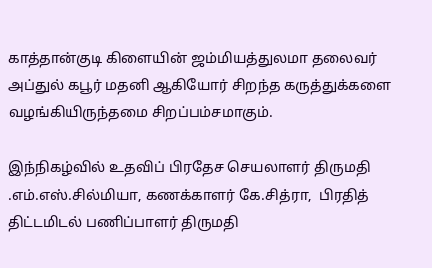காத்தான்குடி கிளையின் ஜம்மியத்துலமா தலைவர் அப்துல் கபூர் மதனி ஆகியோர் சிறந்த கருத்துக்களை வழங்கியிருந்தமை சிறப்பம்சமாகும்.

இந்நிகழ்வில் உதவிப் பிரதேச செயலாளர் திருமதி .எம்.எஸ்.சில்மியா, கணக்காளர் கே.சித்ரா,  பிரதித் திட்டமிடல் பணிப்பாளர் திருமதி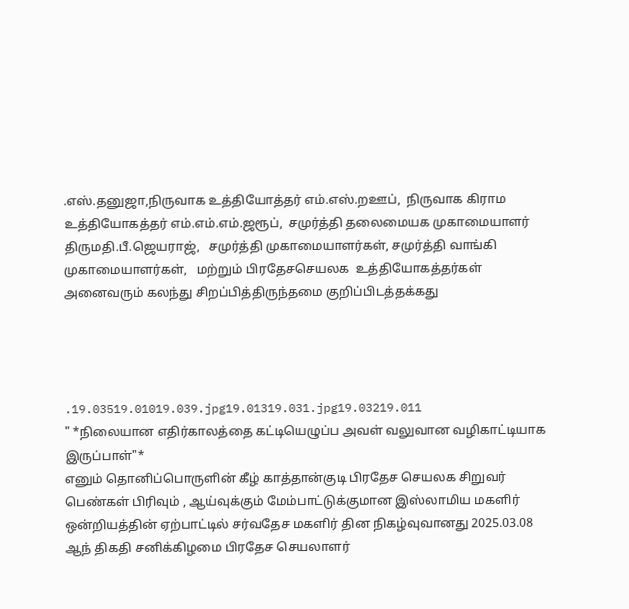.எஸ்.தனுஜா,நிருவாக உத்தியோத்தர் எம்.எஸ்.றஊப்,  நிருவாக கிராம உத்தியோகத்தர் எம்.எம்.எம்.ஜரூப்,  சமுர்த்தி தலைமையக முகாமையாளர் திருமதி.பீ.ஜெயராஜ்,   சமுர்த்தி முகாமையாளர்கள், சமுர்த்தி வாங்கி முகாமையாளர்கள்,   மற்றும் பிரதேசசெயலக  உத்தியோகத்தர்கள் அனைவரும் கலந்து சிறப்பித்திருந்தமை குறிப்பிடத்தக்கது




.19.03519.01019.039.jpg19.01319.031.jpg19.03219.011
" *நிலையான எதிர்காலத்தை கட்டியெழுப்ப அவள் வலுவான வழிகாட்டியாக இருப்பாள்"*
எனும் தொனிப்பொருளின் கீழ் காத்தான்குடி பிரதேச செயலக சிறுவர் பெண்கள் பிரிவும் , ஆய்வுக்கும் மேம்பாட்டுக்குமான இஸ்லாமிய மகளிர் ஒன்றியத்தின் ஏற்பாட்டில் சர்வதேச மகளிர் தின நிகழ்வுவானது 2025.03.08 ஆந் திகதி சனிக்கிழமை பிரதேச செயலாளர்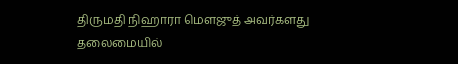திருமதி நிஹாரா மௌஜுத் அவர்களது தலைமையில்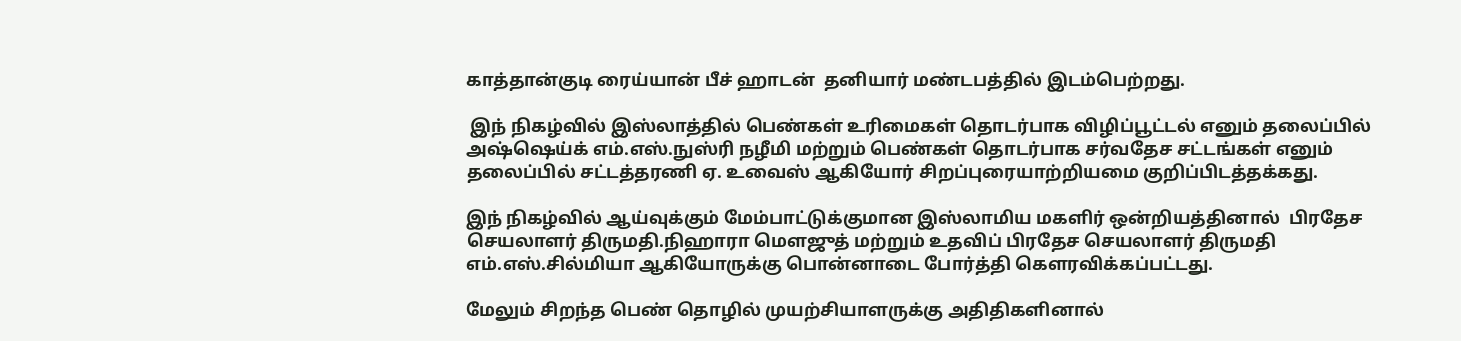காத்தான்குடி ரைய்யான் பீச் ஹாடன்  தனியார் மண்டபத்தில் இடம்பெற்றது.

 இந் நிகழ்வில் இஸ்லாத்தில் பெண்கள் உரிமைகள் தொடர்பாக விழிப்பூட்டல் எனும் தலைப்பில் அஷ்ஷெய்க் எம்.எஸ்.நுஸ்ரி நழீமி மற்றும் பெண்கள் தொடர்பாக சர்வதேச சட்டங்கள் எனும் தலைப்பில் சட்டத்தரணி ஏ. உவைஸ் ஆகியோர் சிறப்புரையாற்றியமை குறிப்பிடத்தக்கது.

இந் நிகழ்வில் ஆய்வுக்கும் மேம்பாட்டுக்குமான இஸ்லாமிய மகளிர் ஒன்றியத்தினால்  பிரதேச செயலாளர் திருமதி.நிஹாரா மௌஜுத் மற்றும் உதவிப் பிரதேச செயலாளர் திருமதி எம்.எஸ்.சில்மியா ஆகியோருக்கு பொன்னாடை போர்த்தி கௌரவிக்கப்பட்டது.

மேலும் சிறந்த பெண் தொழில் முயற்சியாளருக்கு அதிதிகளினால்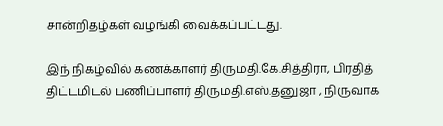சான்றிதழ்கள் வழங்கி வைக்கப்பட்டது.

இந் நிகழ்வில் கணக்காளர் திருமதி.கே.சித்திரா, பிரதித் திட்டமிடல் பணிப்பாளர் திருமதி.எஸ்.தனுஜா , நிருவாக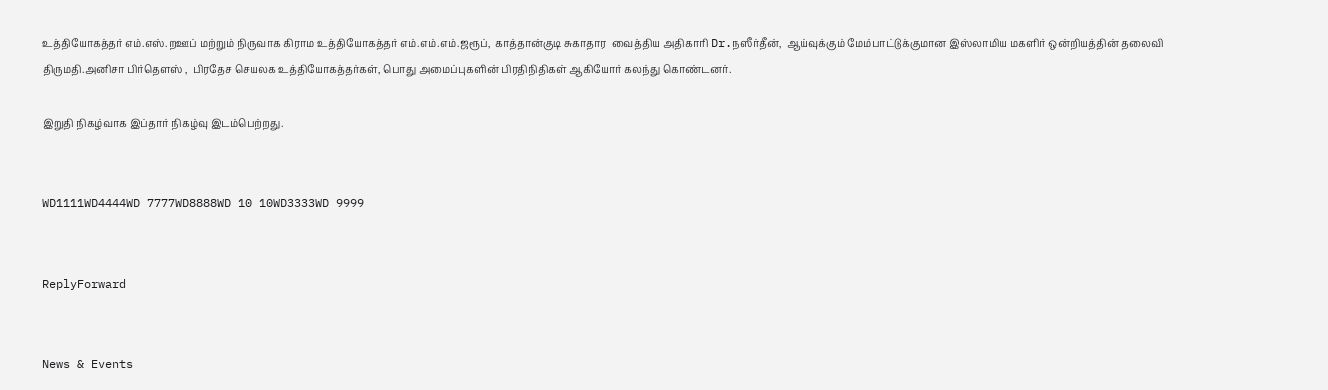உத்தியோகத்தர் எம்.எஸ்.றஊப் மற்றும் நிருவாக கிராம உத்தியோகத்தர் எம்.எம்.எம்.ஜரூப்,  காத்தான்குடி சுகாதார  வைத்திய அதிகாரி Dr.நஸீர்தீன்,  ஆய்வுக்கும் மேம்பாட்டுக்குமான இஸ்லாமிய மகளிர் ஒன்றியத்தின் தலைவி திருமதி.அனிசா பிர்தௌஸ் ,  பிரதேச செயலக உத்தியோகத்தர்கள், பொது அமைப்புகளின் பிரதிநிதிகள் ஆகியோர் கலந்து கொண்டனர்.

இறுதி நிகழ்வாக இப்தார் நிகழ்வு இடம்பெற்றது.


WD1111WD4444WD 7777WD8888WD 10 10WD3333WD 9999


ReplyForward


News & Events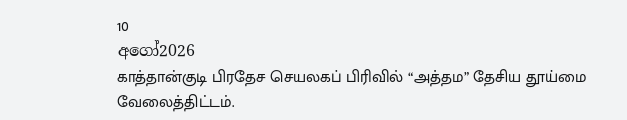10
අගෝ2026
காத்தான்குடி பிரதேச செயலகப் பிரிவில் “அத்தம” தேசிய தூய்மை வேலைத்திட்டம்.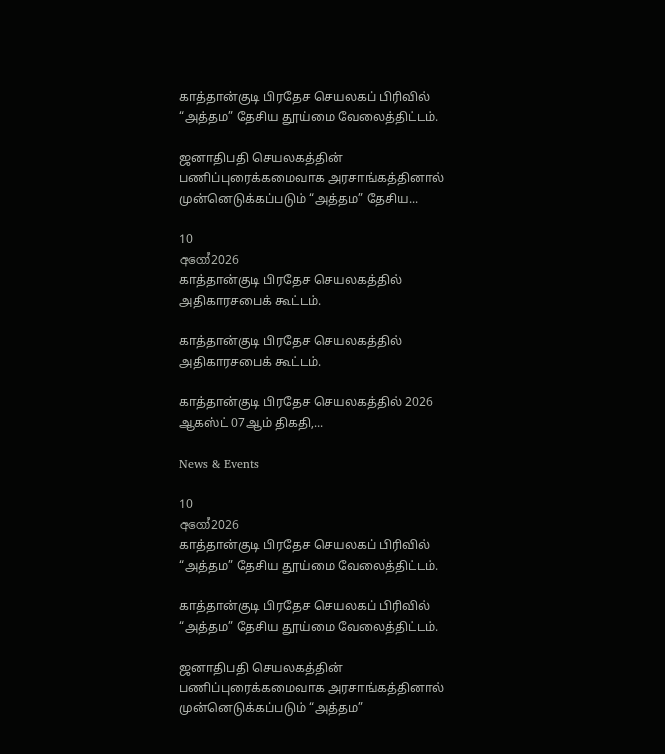காத்தான்குடி பிரதேச செயலகப் பிரிவில் “அத்தம” தேசிய தூய்மை வேலைத்திட்டம்.

ஜனாதிபதி செயலகத்தின் பணிப்புரைக்கமைவாக அரசாங்கத்தினால் முன்னெடுக்கப்படும் “அத்தம” தேசிய...

10
අගෝ2026
காத்தான்குடி பிரதேச செயலகத்தில் அதிகாரசபைக் கூட்டம்.

காத்தான்குடி பிரதேச செயலகத்தில் அதிகாரசபைக் கூட்டம்.

காத்தான்குடி பிரதேச செயலகத்தில் 2026 ஆகஸ்ட் 07ஆம் திகதி,...

News & Events

10
අගෝ2026
காத்தான்குடி பிரதேச செயலகப் பிரிவில் “அத்தம” தேசிய தூய்மை வேலைத்திட்டம்.

காத்தான்குடி பிரதேச செயலகப் பிரிவில் “அத்தம” தேசிய தூய்மை வேலைத்திட்டம்.

ஜனாதிபதி செயலகத்தின் பணிப்புரைக்கமைவாக அரசாங்கத்தினால் முன்னெடுக்கப்படும் “அத்தம”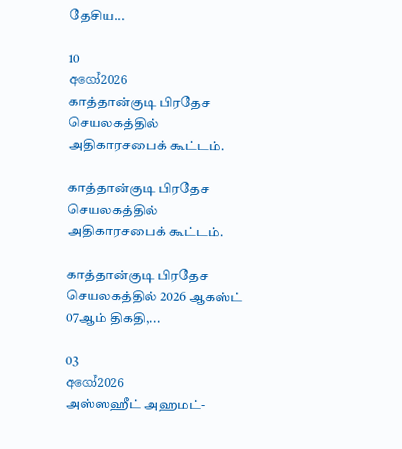தேசிய...

10
අගෝ2026
காத்தான்குடி பிரதேச செயலகத்தில் அதிகாரசபைக் கூட்டம்.

காத்தான்குடி பிரதேச செயலகத்தில் அதிகாரசபைக் கூட்டம்.

காத்தான்குடி பிரதேச செயலகத்தில் 2026 ஆகஸ்ட் 07ஆம் திகதி,...

03
අගෝ2026
அஸ்ஸஹீட் அஹமட்-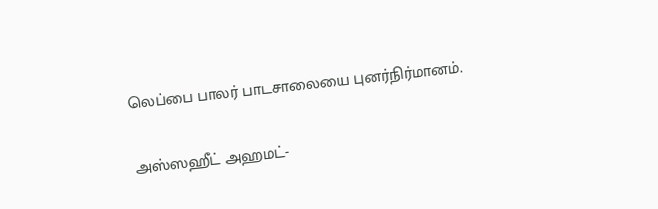லெப்பை பாலர் பாடசாலையை புனர்நிர்மானம்.

அஸ்ஸஹீட் அஹமட்-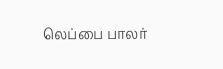லெப்பை பாலர்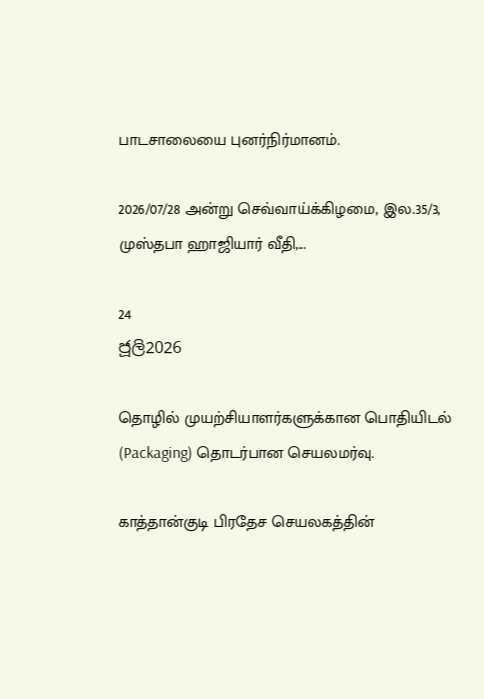பாடசாலையை புனர்நிர்மானம்.

2026/07/28 அன்று செவ்வாய்க்கிழமை, இல.35/3, முஸ்தபா ஹாஜியார் வீதி,...

24
ජූලි2026

தொழில் முயற்சியாளர்களுக்கான பொதியிடல் (Packaging) தொடர்பான செயலமர்வு.

காத்தான்குடி பிரதேச செயலகத்தின்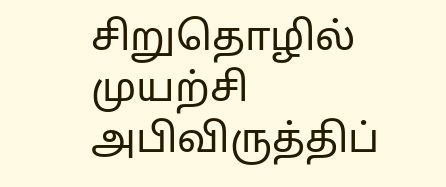சிறுதொழில் முயற்சி அபிவிருத்திப்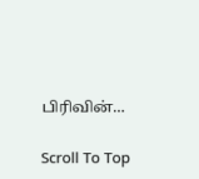பிரிவின்...

Scroll To Top